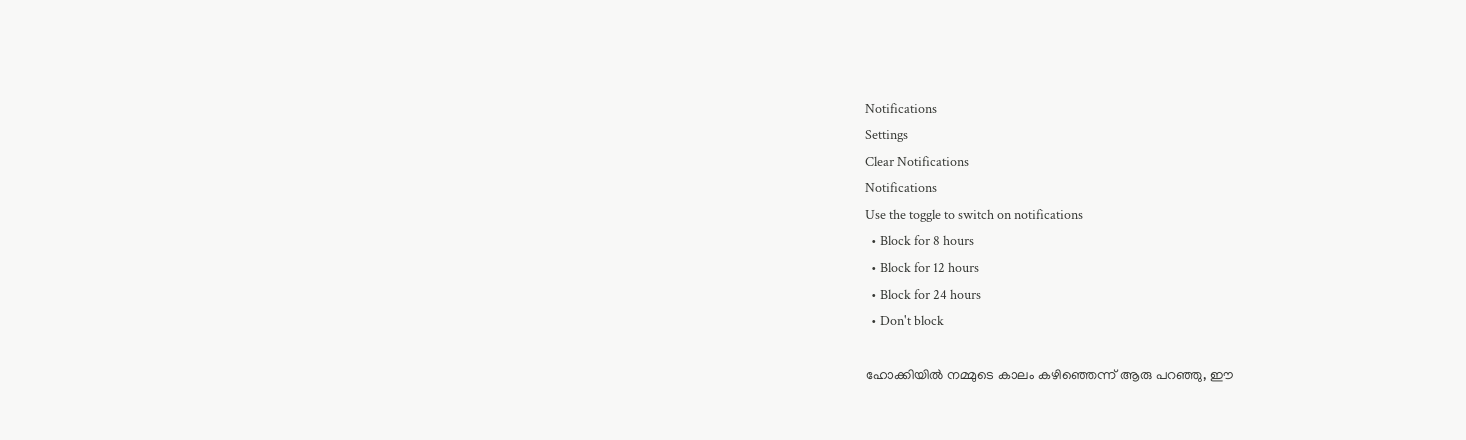Notifications
Settings
Clear Notifications
Notifications
Use the toggle to switch on notifications
  • Block for 8 hours
  • Block for 12 hours
  • Block for 24 hours
  • Don't block

ഹോക്കിയില്‍ നമ്മുടെ കാലം കഴിഞ്ഞെന്ന് ആരു പറഞ്ഞു, ഈ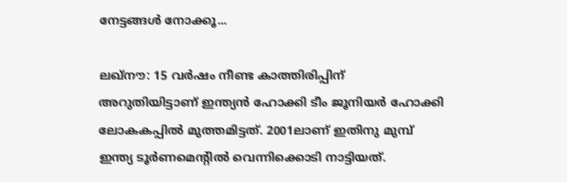നേട്ടങ്ങള്‍ നോക്കൂ...

ലഖ്‌നൗ: 15 വര്‍ഷം നീണ്ട കാത്തിരിപ്പിന് അറുതിയിട്ടാണ് ഇന്ത്യന്‍ ഹോക്കി ടീം ജൂനിയര്‍ ഹോക്കി ലോകകപ്പില്‍ മുത്തമിട്ടത്. 2001ലാണ് ഇതിനു മുമ്പ് ഇന്ത്യ ടൂര്‍ണമെന്റില്‍ വെന്നിക്കൊടി നാട്ടിയത്.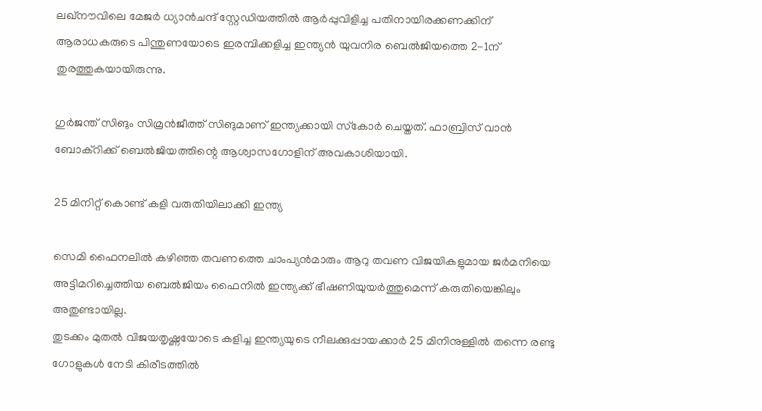ലഖ്‌നൗവിലെ മേജര്‍ ധ്യാന്‍ചന്ദ് സ്റ്റേഡിയത്തില്‍ ആര്‍പ്പുവിളിച്ച പതിനായിരക്കണക്കിന് ആരാധകരുടെ പിന്തുണയോടെ ഇരമ്പിക്കളിച്ച ഇന്ത്യന്‍ യുവനിര ബെല്‍ജിയത്തെ 2-1ന് തുരത്തുകയായിരുന്നു.

ഗുര്‍ജന്ത് സിങും സിമ്രന്‍ജീത്ത് സിങുമാണ് ഇന്ത്യക്കായി സ്‌കോര്‍ ചെയ്തത്. ഫാബ്രിസ് വാന്‍ ബോക്‌റിക്ക് ബെല്‍ജിയത്തിന്റെ ആശ്വാസഗോളിന് അവകാശിയായി.

25 മിനിറ്റ് കൊണ്ട് കളി വരുതിയിലാക്കി ഇന്ത്യ

സെമി ഫൈനലില്‍ കഴിഞ്ഞ തവണത്തെ ചാംപ്യന്‍മാരും ആറു തവണ വിജയികളുമായ ജര്‍മനിയെ അട്ടിമറിച്ചെത്തിയ ബെല്‍ജിയം ഫൈനില്‍ ഇന്ത്യക്ക് ഭീഷണിയുയര്‍ത്തുമെന്ന് കരുതിയെങ്കിലും അതുണ്ടായില്ല.
തുടക്കം മുതല്‍ വിജയതൃഷ്ണയോടെ കളിച്ച ഇന്ത്യയുടെ നീലക്കുപ്പായക്കാര്‍ 25 മിനിനുള്ളില്‍ തന്നെ രണ്ടു ഗോളുകള്‍ നേടി കിരീടത്തില്‍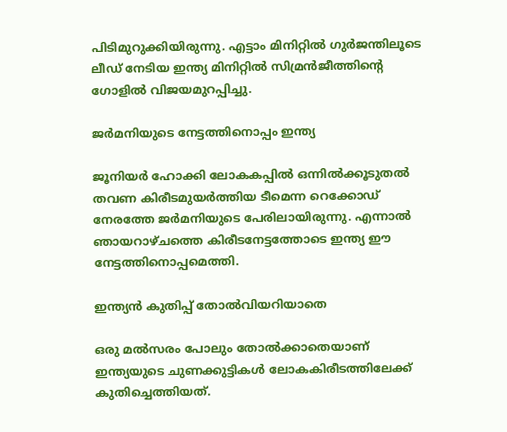പിടിമുറുക്കിയിരുന്നു. എട്ടാം മിനിറ്റില്‍ ഗുര്‍ജന്തിലൂടെ ലീഡ് നേടിയ ഇന്ത്യ മിനിറ്റില്‍ സിമ്രന്‍ജീത്തിന്റെ ഗോളില്‍ വിജയമുറപ്പിച്ചു.

ജര്‍മനിയുടെ നേട്ടത്തിനൊപ്പം ഇന്ത്യ

ജൂനിയര്‍ ഹോക്കി ലോകകപ്പില്‍ ഒന്നില്‍ക്കൂടുതല്‍ തവണ കിരീടമുയര്‍ത്തിയ ടീമെന്ന റെക്കോഡ് നേരത്തേ ജര്‍മനിയുടെ പേരിലായിരുന്നു. എന്നാല്‍ ഞായറാഴ്ചത്തെ കിരീടനേട്ടത്തോടെ ഇന്ത്യ ഈ നേട്ടത്തിനൊപ്പമെത്തി.

ഇന്ത്യന്‍ കുതിപ്പ് തോല്‍വിയറിയാതെ

ഒരു മല്‍സരം പോലും തോല്‍ക്കാതെയാണ് ഇന്ത്യയുടെ ചുണക്കുട്ടികള്‍ ലോകകിരീടത്തിലേക്ക് കുതിച്ചെത്തിയത്.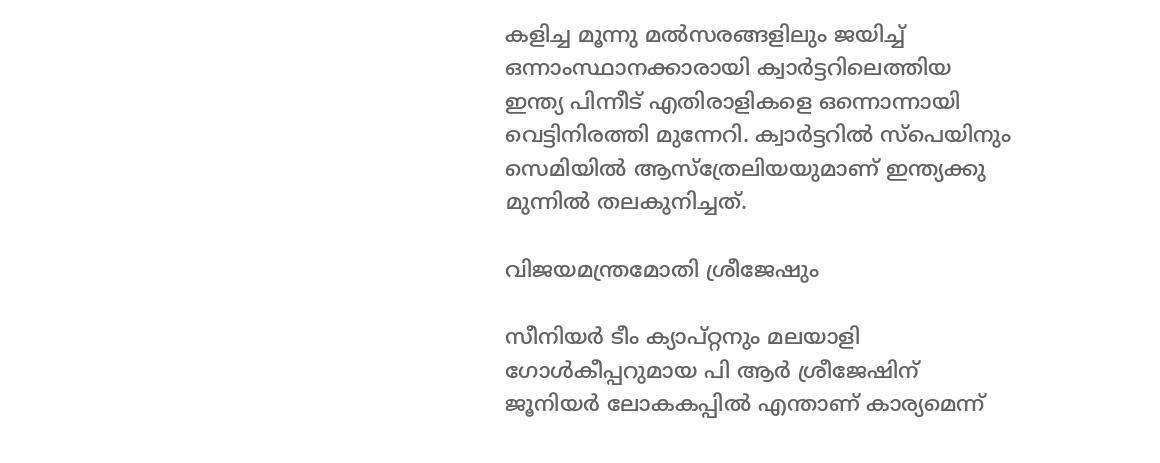കളിച്ച മൂന്നു മല്‍സരങ്ങളിലും ജയിച്ച് ഒന്നാംസ്ഥാനക്കാരായി ക്വാര്‍ട്ടറിലെത്തിയ ഇന്ത്യ പിന്നീട് എതിരാളികളെ ഒന്നൊന്നായി വെട്ടിനിരത്തി മുന്നേറി. ക്വാര്‍ട്ടറില്‍ സ്‌പെയിനും സെമിയില്‍ ആസ്‌ത്രേലിയയുമാണ് ഇന്ത്യക്കു മുന്നില്‍ തലകുനിച്ചത്.

വിജയമന്ത്രമോതി ശ്രീജേഷും

സീനിയര്‍ ടീം ക്യാപ്റ്റനും മലയാളി ഗോള്‍കീപ്പറുമായ പി ആര്‍ ശ്രീജേഷിന് ജൂനിയര്‍ ലോകകപ്പില്‍ എന്താണ് കാര്യമെന്ന്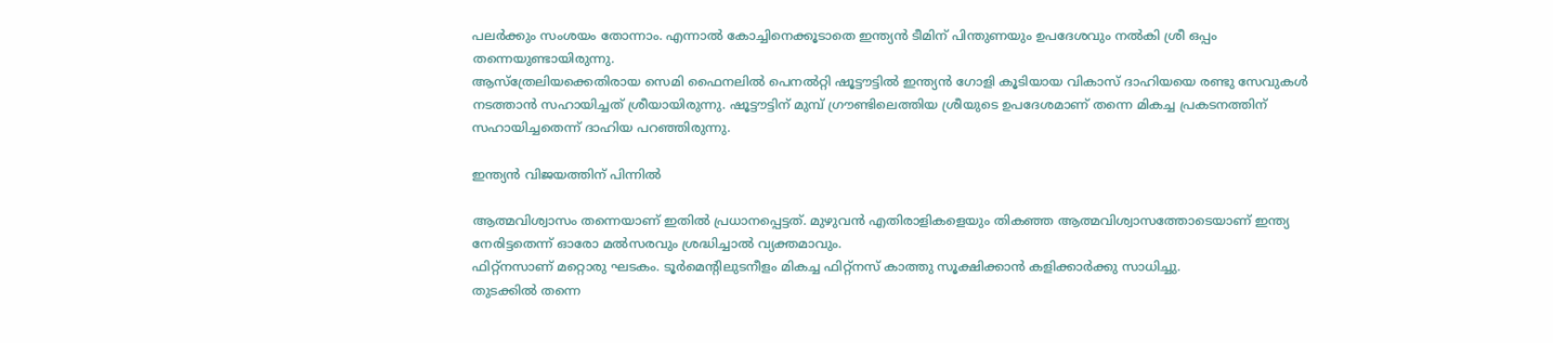പലര്‍ക്കും സംശയം തോന്നാം. എന്നാല്‍ കോച്ചിനെക്കൂടാതെ ഇന്ത്യന്‍ ടീമിന് പിന്തുണയും ഉപദേശവും നല്‍കി ശ്രീ ഒപ്പം തന്നെയുണ്ടായിരുന്നു.
ആസ്‌ത്രേലിയക്കെതിരായ സെമി ഫൈനലില്‍ പെനല്‍റ്റി ഷൂട്ടൗട്ടില്‍ ഇന്ത്യന്‍ ഗോളി കൂടിയായ വികാസ് ദാഹിയയെ രണ്ടു സേവുകള്‍ നടത്താന്‍ സഹായിച്ചത് ശ്രീയായിരുന്നു. ഷൂട്ടൗട്ടിന് മുമ്പ് ഗ്രൗണ്ടിലെത്തിയ ശ്രീയുടെ ഉപദേശമാണ് തന്നെ മികച്ച പ്രകടനത്തിന് സഹായിച്ചതെന്ന് ദാഹിയ പറഞ്ഞിരുന്നു.

ഇന്ത്യന്‍ വിജയത്തിന് പിന്നില്‍

ആത്മവിശ്വാസം തന്നെയാണ് ഇതില്‍ പ്രധാനപ്പെട്ടത്. മുഴുവന്‍ എതിരാളികളെയും തികഞ്ഞ ആത്മവിശ്വാസത്തോടെയാണ് ഇന്ത്യ നേരിട്ടതെന്ന് ഓരോ മല്‍സരവും ശ്രദ്ധിച്ചാല്‍ വ്യക്തമാവും.
ഫിറ്റ്‌നസാണ് മറ്റൊരു ഘടകം. ടൂര്‍മെന്റിലുടനീളം മികച്ച ഫിറ്റ്‌നസ് കാത്തു സൂക്ഷിക്കാന്‍ കളിക്കാര്‍ക്കു സാധിച്ചു.
തുടക്കില്‍ തന്നെ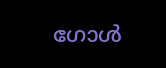ഗോള്‍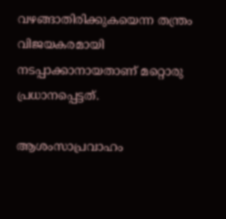വഴങ്ങാതിരിക്കുകയെന്ന തന്ത്രം വിജയകരമായി നടപ്പാക്കാനായതാണ് മറ്റൊരു പ്രധാനപ്പെട്ടത്.

ആശംസാപ്രവാഹം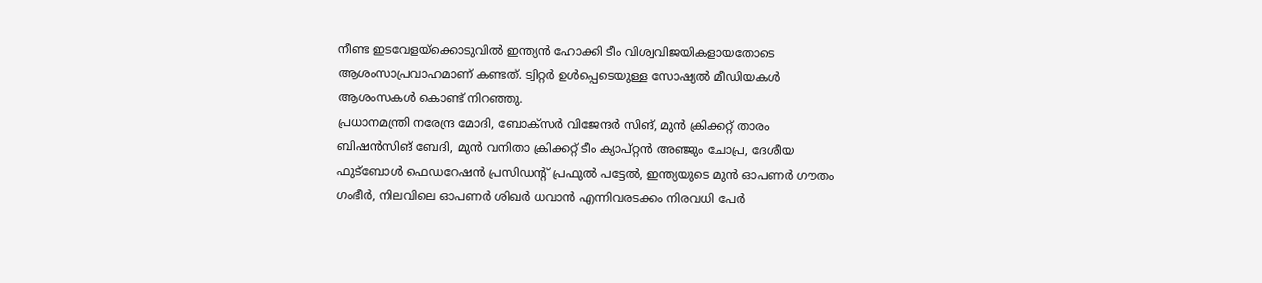നീണ്ട ഇടവേളയ്‌ക്കൊടുവില്‍ ഇന്ത്യന്‍ ഹോക്കി ടീം വിശ്വവിജയികളായതോടെ ആശംസാപ്രവാഹമാണ് കണ്ടത്. ട്വിറ്റര്‍ ഉള്‍പ്പെടെയുള്ള സോഷ്യല്‍ മീഡിയകള്‍ ആശംസകള്‍ കൊണ്ട് നിറഞ്ഞു.
പ്രധാനമന്ത്രി നരേന്ദ്ര മോദി, ബോക്‌സര്‍ വിജേന്ദര്‍ സിങ്, മുന്‍ ക്രിക്കറ്റ് താരം ബിഷന്‍സിങ് ബേദി, മുന്‍ വനിതാ ക്രിക്കറ്റ് ടീം ക്യാപ്റ്റന്‍ അഞ്ജും ചോപ്ര, ദേശീയ ഫുട്‌ബോള്‍ ഫെഡറേഷന്‍ പ്രസിഡന്റ് പ്രഫുല്‍ പട്ടേല്‍, ഇന്ത്യയുടെ മുന്‍ ഓപണര്‍ ഗൗതം ഗംഭീര്‍, നിലവിലെ ഓപണര്‍ ശിഖര്‍ ധവാന്‍ എന്നിവരടക്കം നിരവധി പേര്‍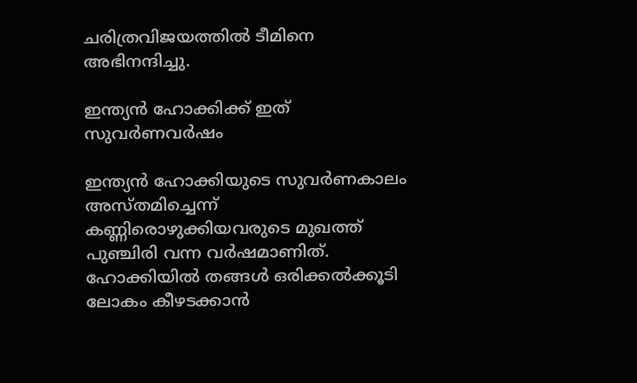ചരിത്രവിജയത്തില്‍ ടീമിനെ അഭിനന്ദിച്ചു.

ഇന്ത്യന്‍ ഹോക്കിക്ക് ഇത് സുവര്‍ണവര്‍ഷം

ഇന്ത്യന്‍ ഹോക്കിയുടെ സുവര്‍ണകാലം അസ്തമിച്ചെന്ന് കണ്ണിരൊഴുക്കിയവരുടെ മുഖത്ത് പുഞ്ചിരി വന്ന വര്‍ഷമാണിത്. ഹോക്കിയില്‍ തങ്ങള്‍ ഒരിക്കല്‍ക്കൂടി ലോകം കീഴടക്കാന്‍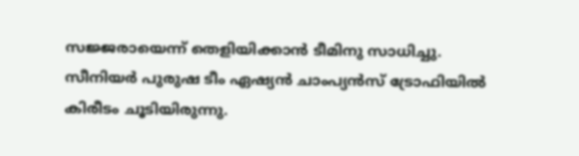സജ്ജരായെന്ന് തെളിയിക്കാന്‍ ടീമിനു സാധിച്ചു.
സീനിയര്‍ പുരുഷ ടീം ഏഷ്യന്‍ ചാംപ്യന്‍സ് ട്രോഫിയില്‍ കിരീടം ചൂടിയിരുന്നു.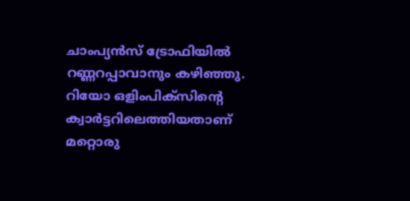ചാംപ്യന്‍സ് ട്രോഫിയില്‍ റണ്ണറപ്പാവാനും കഴിഞ്ഞു.
റിയോ ഒളിംപിക്‌സിന്റെ ക്വാര്‍ട്ടറിലെത്തിയതാണ് മറ്റൊരു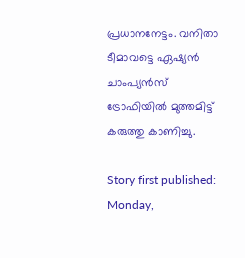പ്രധാനനേട്ടം. വനിതാ ടീമാവട്ടെ ഏഷ്യന്‍ ചാംപ്യന്‍സ് ട്രോഫിയില്‍ മുത്തമിട്ട് കരുത്തു കാണിച്ചു.

Story first published: Monday,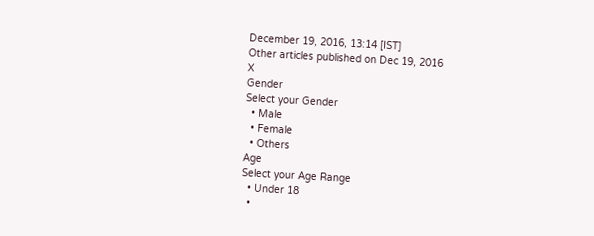December 19, 2016, 13:14 [IST]
Other articles published on Dec 19, 2016
X
Gender
Select your Gender
  • Male
  • Female
  • Others
Age
Select your Age Range
  • Under 18
  •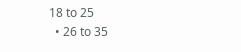18 to 25
  • 26 to 35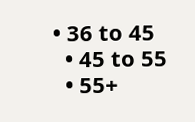• 36 to 45
  • 45 to 55
  • 55+